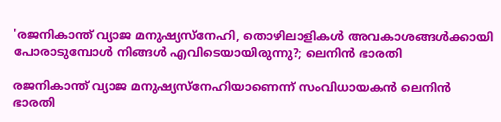'രജനികാന്ത് വ്യാജ മനുഷ്യസ്‌നേഹി, തൊഴിലാളികൾ അവകാശങ്ങൾക്കായി പോരാടുമ്പോൾ നിങ്ങൾ എവിടെയായിരുന്നു?; ലെനിൻ ഭാരതി

രജനികാന്ത് വ്യാജ മനുഷ്യസ്നേഹിയാണെന്ന് സംവിധായകൻ ലെനിൻ ഭാരതി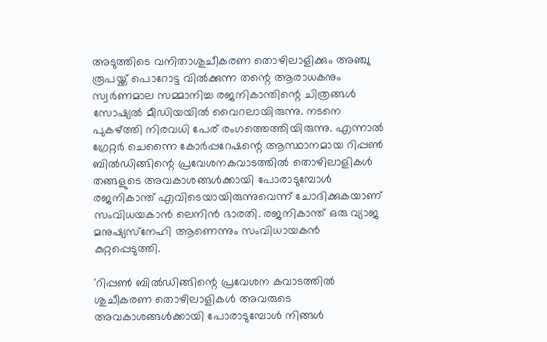അടുത്തിടെ വനിതാശുചീകരണ തൊഴിലാളിക്കും അഞ്ചു രൂപയ്ക്ക് പൊറോട്ട വിൽക്കുന്ന തന്റെ ആരാധകനും സ്വർണമാല സമ്മാനിച്ച രജനികാന്തിന്റെ ചിത്രങ്ങൾ സോഷ്യൽ മീഡിയയിൽ വൈറലായിരുന്നു. നടനെ പുകഴ്ത്തി നിരവധി പേര് രംഗത്തെത്തിയിരുന്നു. എന്നാൽ ഗ്രേറ്റർ ചെന്നൈ കോർപ്പറേഷന്റെ ആസ്ഥാനമായ റിപ്പൺ ബിൽഡിങ്ങിന്റെ പ്രവേശനകവാടത്തിൽ തൊഴിലാളികൾ തങ്ങളുടെ അവകാശങ്ങൾക്കായി പോരാടുമ്പോൾ രജനികാന്ത് എവിടെയായിരുന്നുവെന്ന് ചോദിക്കുകയാണ് സംവിധയകാൻ ലെനിൻ ഭാരതി. രജനികാന്ത് ഒരു വ്യാജ മനുഷ്യസ്‌നേഹി ആണെന്നും സംവിധായകൻ കുറ്റപ്പെടുത്തി.

'റിപ്പൺ ബിൽ‍ഡിങ്ങിന്റെ പ്രവേശന കവാടത്തിൽ ശുചീകരണ തൊഴിലാളികൾ അവരുടെ അവകാശങ്ങൾക്കായി പോരാടുമ്പോൾ നിങ്ങൾ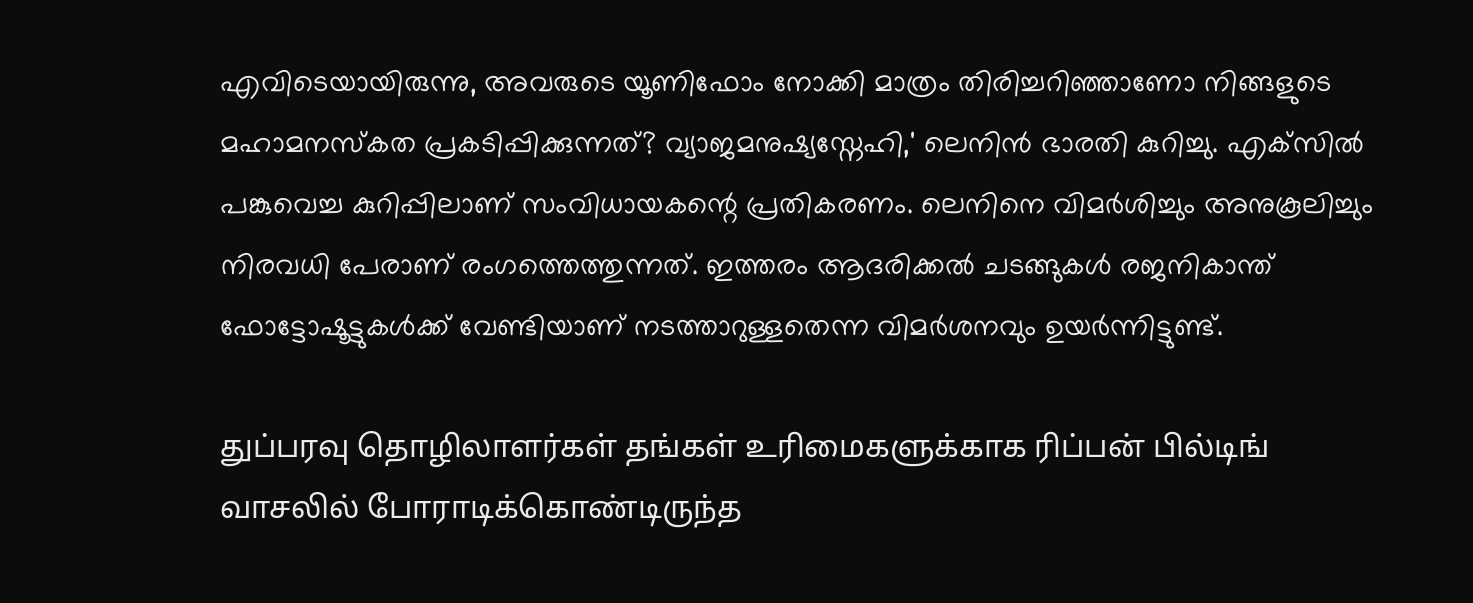എവിടെയായിരുന്നു, അവരുടെ യൂണിഫോം നോക്കി മാത്രം തിരിച്ചറിഞ്ഞാണോ നിങ്ങളുടെ മഹാമനസ്കത പ്രകടിപ്പിക്കുന്നത്? വ്യാജമനുഷ്യസ്നേഹി,' ലെനിൻ ഭാരതി കുറിച്ചു. എക്‌സിൽ പങ്കുവെച്ച കുറിപ്പിലാണ് സംവിധായകന്റെ പ്രതികരണം. ലെനിനെ വിമർശിച്ചും അനുകൂലിച്ചും നിരവധി പേരാണ് രംഗത്തെത്തുന്നത്. ഇത്തരം ആദരിക്കൽ ചടങ്ങുകൾ രജനികാന്ത് ഫോട്ടോഷൂട്ടുകൾക്ക് വേണ്ടിയാണ് നടത്താറുള്ളതെന്ന വിമർശനവും ഉയർന്നിട്ടുണ്ട്.

துப்பரவு தொழிலாளர்கள் தங்கள் உரிமைகளுக்காக ரிப்பன் பில்டிங் வாசலில் போராடிக்கொண்டிருந்த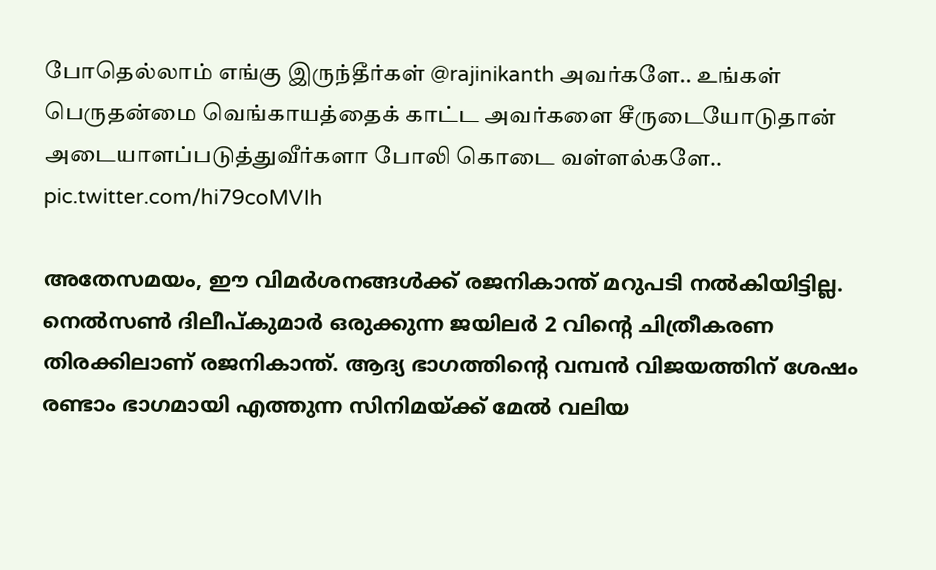போதெல்லாம் எங்கு இருந்தீர்கள் @rajinikanth அவர்களே.. உங்கள் பெருதன்மை வெங்காயத்தைக் காட்ட அவர்களை சீருடையோடுதான் அடையாளப்படுத்துவீர்களா போலி கொடை வள்ளல்களே.. pic.twitter.com/hi79coMVIh

അതേസമയം, ഈ വിമർശനങ്ങൾക്ക് രജനികാന്ത് മറുപടി നൽകിയിട്ടില്ല. നെൽസൺ ദിലീപ്കുമാർ ഒരുക്കുന്ന ജയിലർ 2 വിന്റെ ചിത്രീകരണ തിരക്കിലാണ് രജനികാന്ത്. ആദ്യ ഭാഗത്തിന്റെ വമ്പൻ വിജയത്തിന് ശേഷം രണ്ടാം ഭാഗമായി എത്തുന്ന സിനിമയ്ക്ക് മേൽ വലിയ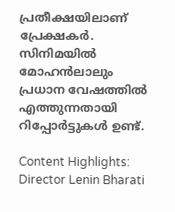പ്രതീക്ഷയിലാണ് പ്രേക്ഷകർ. സിനിമയിൽ മോഹൻലാലും പ്രധാന വേഷത്തിൽ എത്തുന്നതായി റിപ്പോർട്ടുകൾ ഉണ്ട്.

Content Highlights: Director Lenin Bharati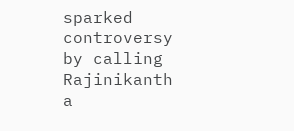sparked controversy by calling Rajinikanth a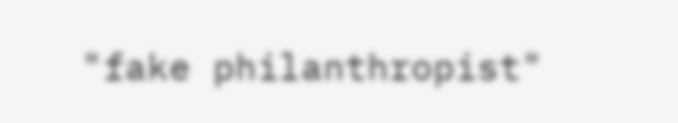"fake philanthropist"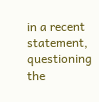in a recent statement, questioning the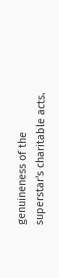genuineness of the superstar's charitable acts.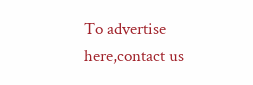To advertise here,contact us